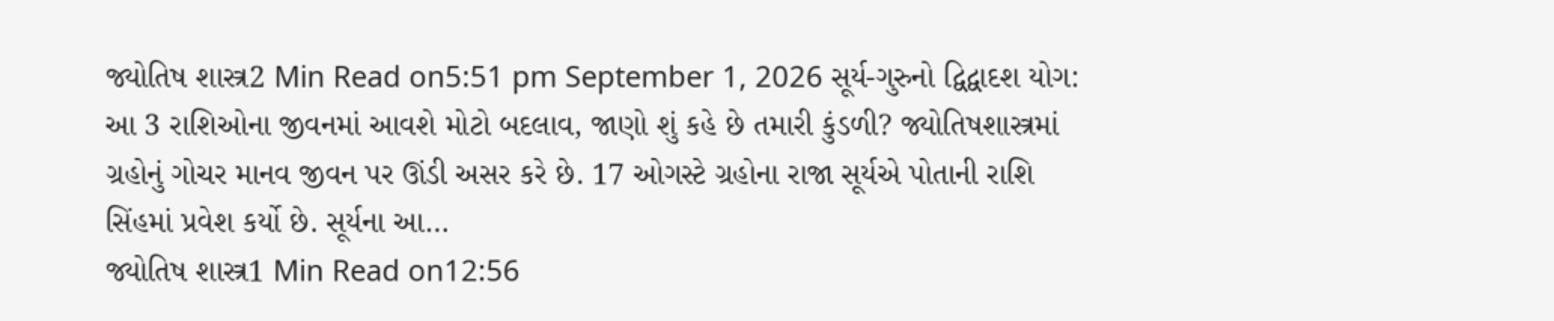જ્યોતિષ શાસ્ત્ર2 Min Read on5:51 pm September 1, 2026 સૂર્ય-ગુરુનો દ્વિદ્વાદશ યોગ: આ 3 રાશિઓના જીવનમાં આવશે મોટો બદલાવ, જાણો શું કહે છે તમારી કુંડળી? જ્યોતિષશાસ્ત્રમાં ગ્રહોનું ગોચર માનવ જીવન પર ઊંડી અસર કરે છે. 17 ઓગસ્ટે ગ્રહોના રાજા સૂર્યએ પોતાની રાશિ સિંહમાં પ્રવેશ કર્યો છે. સૂર્યના આ…
જ્યોતિષ શાસ્ત્ર1 Min Read on12:56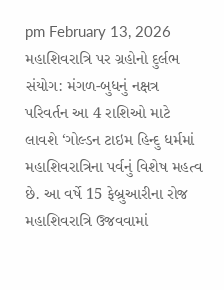pm February 13, 2026 મહાશિવરાત્રિ પર ગ્રહોનો દુર્લભ સંયોગ: મંગળ-બુધનું નક્ષત્ર પરિવર્તન આ 4 રાશિઓ માટે લાવશે ‘ગોલ્ડન ટાઇમ હિન્દુ ધર્મમાં મહાશિવરાત્રિના પર્વનું વિશેષ મહત્વ છે. આ વર્ષે 15 ફેબ્રુઆરીના રોજ મહાશિવરાત્રિ ઉજવવામાં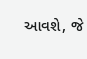આવશે, જે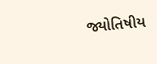જ્યોતિષીય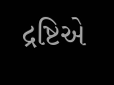દ્રષ્ટિએ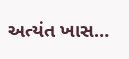અત્યંત ખાસ…